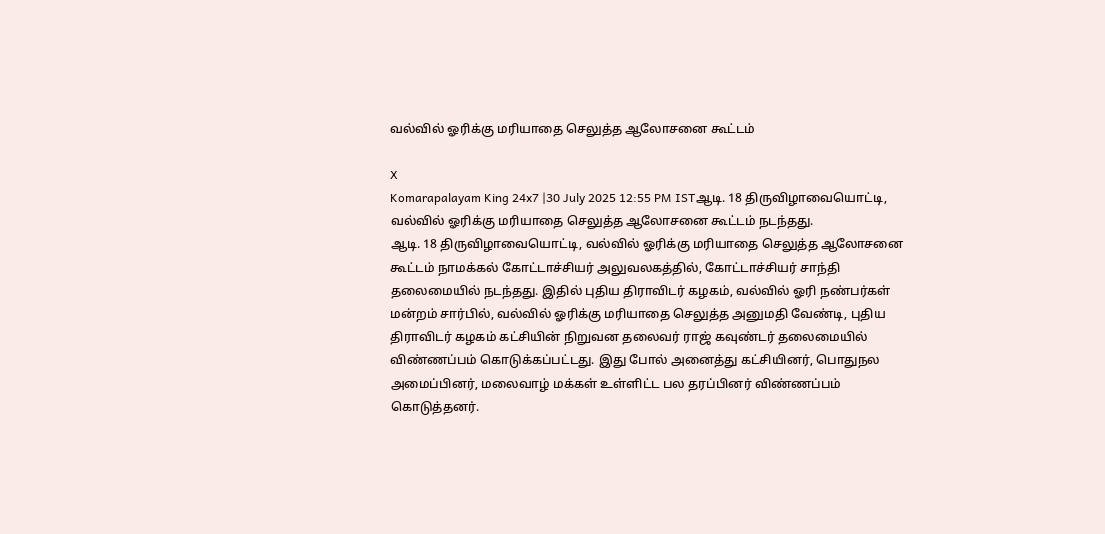வல்வில் ஓரிக்கு மரியாதை செலுத்த ஆலோசனை கூட்டம்

X
Komarapalayam King 24x7 |30 July 2025 12:55 PM ISTஆடி. 18 திருவிழாவையொட்டி, வல்வில் ஓரிக்கு மரியாதை செலுத்த ஆலோசனை கூட்டம் நடந்தது.
ஆடி. 18 திருவிழாவையொட்டி, வல்வில் ஓரிக்கு மரியாதை செலுத்த ஆலோசனை கூட்டம் நாமக்கல் கோட்டாச்சியர் அலுவலகத்தில், கோட்டாச்சியர் சாந்தி தலைமையில் நடந்தது. இதில் புதிய திராவிடர் கழகம், வல்வில் ஓரி நண்பர்கள் மன்றம் சார்பில், வல்வில் ஓரிக்கு மரியாதை செலுத்த அனுமதி வேண்டி, புதிய திராவிடர் கழகம் கட்சியின் நிறுவன தலைவர் ராஜ் கவுண்டர் தலைமையில் விண்ணப்பம் கொடுக்கப்பட்டது. இது போல் அனைத்து கட்சியினர், பொதுநல அமைப்பினர், மலைவாழ் மக்கள் உள்ளிட்ட பல தரப்பினர் விண்ணப்பம் கொடுத்தனர்.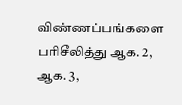விண்ணப்பங்களை பரிசீலித்து ஆக. 2, ஆக. 3,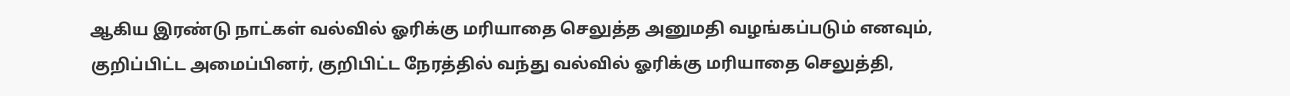ஆகிய இரண்டு நாட்கள் வல்வில் ஓரிக்கு மரியாதை செலுத்த அனுமதி வழங்கப்படும் எனவும், குறிப்பிட்ட அமைப்பினர், குறிபிட்ட நேரத்தில் வந்து வல்வில் ஓரிக்கு மரியாதை செலுத்தி,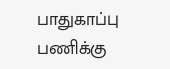பாதுகாப்பு பணிக்கு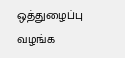ஒத்துழைப்பு வழங்க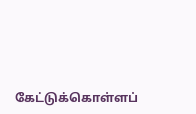கேட்டுக்கொள்ளப்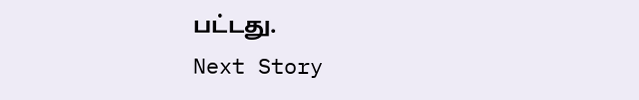பட்டது.
Next Story